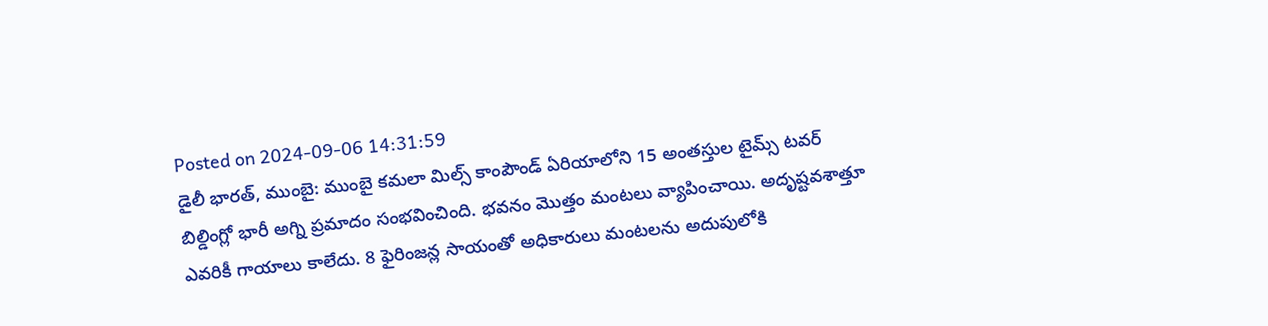Posted on 2024-09-06 14:31:59
డైలీ భారత్, ముంబై: ముంబై కమలా మిల్స్ కాంపౌండ్ ఏరియాలోని 15 అంతస్తుల టైమ్స్ టవర్ బిల్డింగ్లో భారీ అగ్ని ప్రమాదం సంభవించింది. భవనం మొత్తం మంటలు వ్యాపించాయి. అదృష్టవశాత్తూ ఎవరికీ గాయాలు కాలేదు. 8 ఫైరింజన్ల సాయంతో అధికారులు మంటలను అదుపులోకి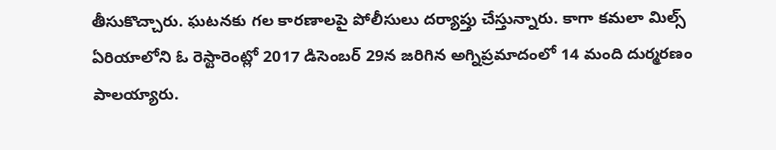తీసుకొచ్చారు. ఘటనకు గల కారణాలపై పోలీసులు దర్యాప్తు చేస్తున్నారు. కాగా కమలా మిల్స్ ఏరియాలోని ఓ రెస్టారెంట్లో 2017 డిసెంబర్ 29న జరిగిన అగ్నిప్రమాదంలో 14 మంది దుర్మరణం పాలయ్యారు.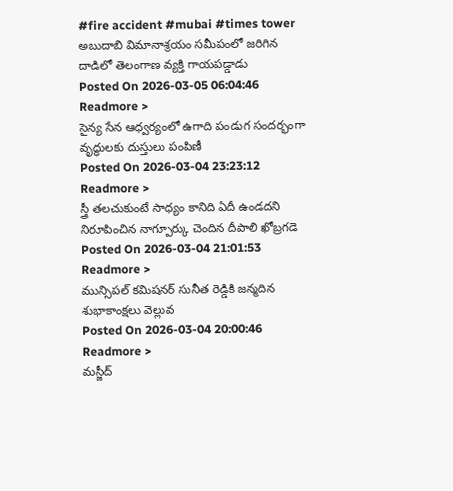#fire accident #mubai #times tower
అబుదాబి విమానాశ్రయం సమీపంలో జరిగిన దాడిలో తెలంగాణ వ్యక్తి గాయపడ్డాడు
Posted On 2026-03-05 06:04:46
Readmore >
సైన్య సేన ఆధ్వర్యంలో ఉగాది పండుగ సందర్భంగా వృద్ధులకు దుస్తులు పంపిణీ
Posted On 2026-03-04 23:23:12
Readmore >
స్త్రీ తలచుకుంటే సాధ్యం కానిది ఏదీ ఉండదని నిరూపించిన నాగ్పూర్కు చెందిన దీపాలి ఖోబ్రగడె
Posted On 2026-03-04 21:01:53
Readmore >
మున్సిపల్ కమిషనర్ సునీత రెడ్డికి జన్మదిన శుభాకాంక్షలు వెల్లువ
Posted On 2026-03-04 20:00:46
Readmore >
మస్జీద్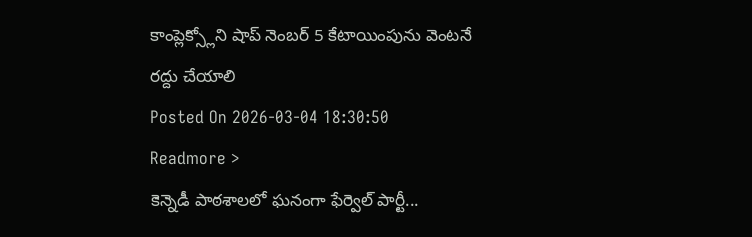కాంప్లెక్స్లోని షాప్ నెంబర్ 5 కేటాయింపును వెంటనే రద్దు చేయాలి
Posted On 2026-03-04 18:30:50
Readmore >
కెన్నెడీ పాఠశాలలో ఘనంగా ఫేర్వెల్ పార్టీ...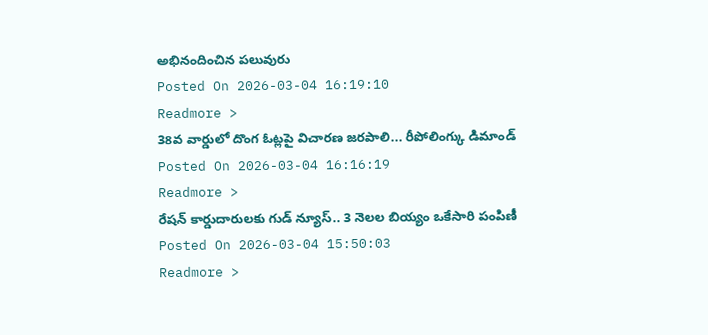అభినందించిన పలువురు
Posted On 2026-03-04 16:19:10
Readmore >
38వ వార్డులో దొంగ ఓట్లపై విచారణ జరపాలి... రీపోలింగ్కు డిమాండ్
Posted On 2026-03-04 16:16:19
Readmore >
రేషన్ కార్డుదారులకు గుడ్ న్యూస్.. 3 నెలల బియ్యం ఒకేసారి పంపిణీ
Posted On 2026-03-04 15:50:03
Readmore >